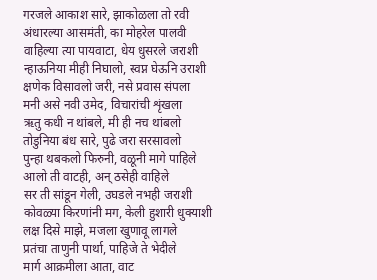गरजले आकाश सारे, झाकोळला तो रवी
अंधारल्या आसमंती, का मोहरेल पालवी
वाहिल्या त्या पायवाटा, धेय धुसरले जराशी
न्हाऊनिया मीही निघालो, स्वप्न घेऊनि उराशी
क्षणेक विसावलो जरी, नसे प्रवास संपला
मनी असे नवी उमेद, विचारांची शृंखला
ऋतु कधी न थांबले, मी ही नच थांबलो
तोडुनिया बंध सारे, पुढे जरा सरसावलो
पुन्हा थबकलो फिरुनी, वळूनी मागे पाहिले
आलो ती वाटही, अन् ठसेही वाहिले
सर ती सांडून गेली, उघडले नभही जराशी
कोवळ्या किरणांनी मग, केली हुशारी धुक्याशी
लक्ष दिसे माझे, मजला खुणावू लागले
प्रतंचा ताणुनी पार्था, पाहिजे ते भेदीले
मार्ग आक्रमीला आता, वाट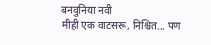बनवुनिया नवी
मीही एक वाटसरू, निश्चित... पण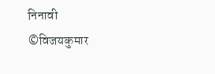निनावी
©विजयकुमार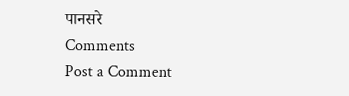पानसरे
Comments
Post a Comment